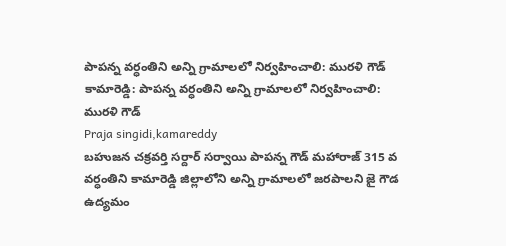పాపన్న వర్ధంతిని అన్ని గ్రామాలలో నిర్వహించాలి: మురళి గౌడ్
కామారెడ్డి: పాపన్న వర్ధంతిని అన్ని గ్రామాలలో నిర్వహించాలి: మురళి గౌడ్
Praja singidi,kamareddy
బహుజన చక్రవర్తి సర్దార్ సర్వాయి పాపన్న గౌడ్ మహారాజ్ 315 వ వర్ధంతిని కామారెడ్డి జిల్లాలోని అన్ని గ్రామాలలో జరపాలని జై గౌడ ఉద్యమం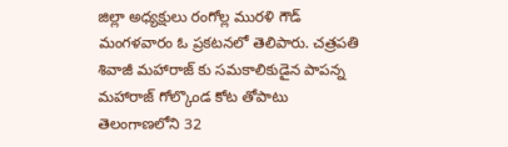జిల్లా అధ్యక్షులు రంగోల్ల మురళి గౌడ్ మంగళవారం ఓ ప్రకటనలో తెలిపారు. చత్రపతి శివాజీ మహారాజ్ కు సమకాలికుడైన పాపన్న మహారాజ్ గోల్కొండ కోట తోపాటు తెలంగాణలోని 32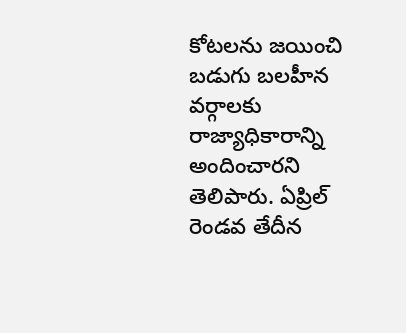కోటలను జయించి బడుగు బలహీన వర్గాలకు రాజ్యాధికారాన్ని అందించారని తెలిపారు. ఏప్రిల్ రెండవ తేదీన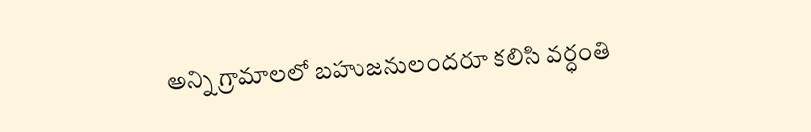అన్ని గ్రామాలలో బహుజనులందరూ కలిసి వర్ధంతి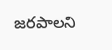జరపాలని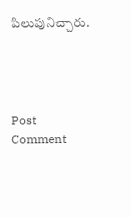పిలుపునిచ్చారు.




Post Comment